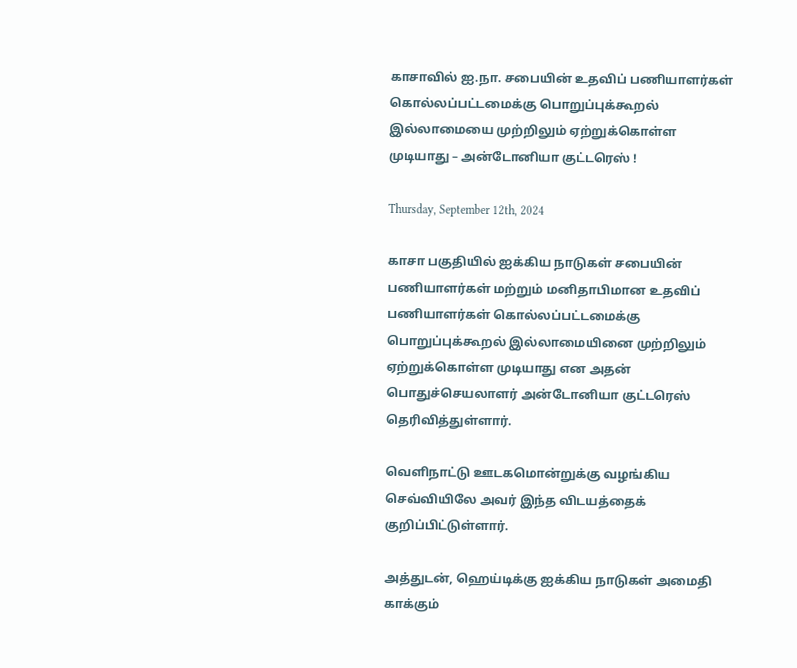காசாவில் ஐ.நா. சபையின் உதவிப் பணியாளர்கள் கொல்லப்பட்டமைக்கு பொறுப்புக்கூறல் இல்லாமையை முற்றிலும் ஏற்றுக்கொள்ள முடியாது – அன்டோனியா குட்டரெஸ் !

Thursday, September 12th, 2024

காசா பகுதியில் ஐக்கிய நாடுகள் சபையின் பணியாளர்கள் மற்றும் மனிதாபிமான உதவிப் பணியாளர்கள் கொல்லப்பட்டமைக்கு பொறுப்புக்கூறல் இல்லாமையினை முற்றிலும் ஏற்றுக்கொள்ள முடியாது என அதன் பொதுச்செயலாளர் அன்டோனியா குட்டரெஸ் தெரிவித்துள்ளார்.

வெளிநாட்டு ஊடகமொன்றுக்கு வழங்கிய செவ்வியிலே அவர் இந்த விடயத்தைக் குறிப்பிட்டுள்ளார்.

அத்துடன், ஹெய்டிக்கு ஐக்கிய நாடுகள் அமைதி காக்கும்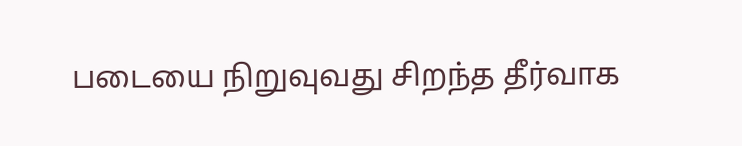படையை நிறுவுவது சிறந்த தீர்வாக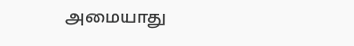அமையாது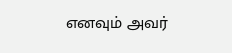எனவும் அவர்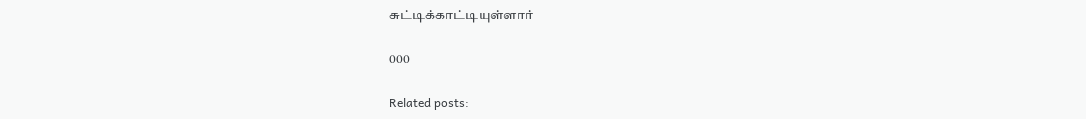சுட்டிக்காட்டியுள்ளார்

000

Related posts: